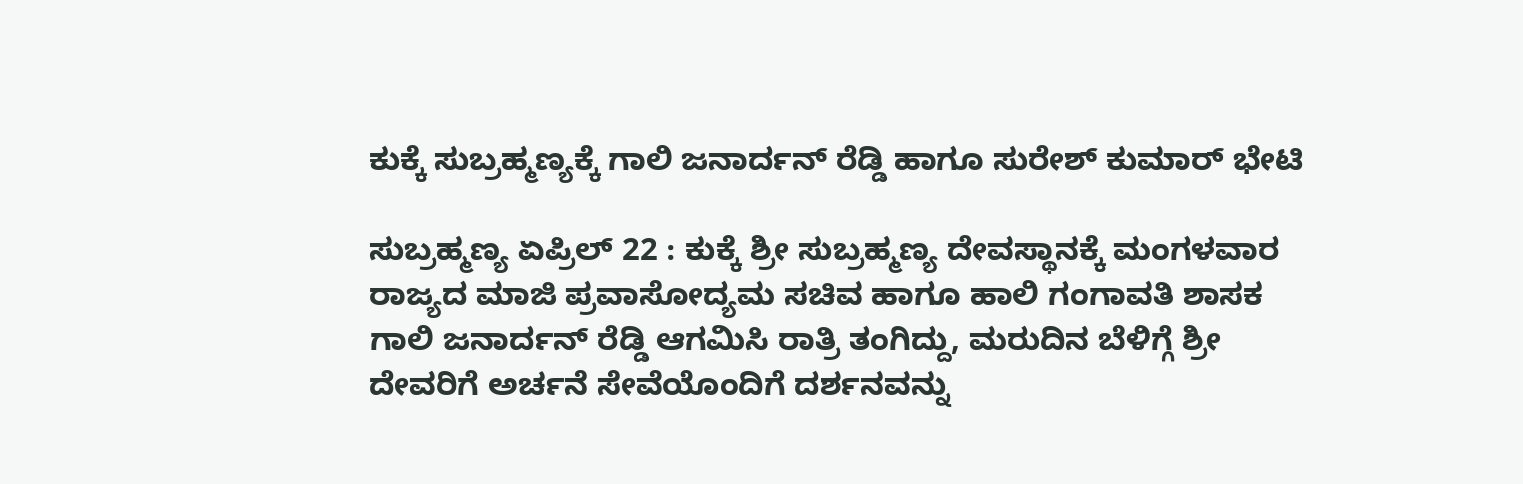ಕುಕ್ಕೆ ಸುಬ್ರಹ್ಮಣ್ಯಕ್ಕೆ ಗಾಲಿ ಜನಾರ್ದನ್ ರೆಡ್ಡಿ ಹಾಗೂ ಸುರೇಶ್ ಕುಮಾರ್ ಭೇಟಿ

ಸುಬ್ರಹ್ಮಣ್ಯ ಏಪ್ರಿಲ್ 22 : ಕುಕ್ಕೆ ಶ್ರೀ ಸುಬ್ರಹ್ಮಣ್ಯ ದೇವಸ್ಥಾನಕ್ಕೆ ಮಂಗಳವಾರ ರಾಜ್ಯದ ಮಾಜಿ ಪ್ರವಾಸೋದ್ಯಮ ಸಚಿವ ಹಾಗೂ ಹಾಲಿ ಗಂಗಾವತಿ ಶಾಸಕ ಗಾಲಿ ಜನಾರ್ದನ್ ರೆಡ್ಡಿ ಆಗಮಿಸಿ ರಾತ್ರಿ ತಂಗಿದ್ದು, ಮರುದಿನ ಬೆಳಿಗ್ಗೆ ಶ್ರೀ ದೇವರಿಗೆ ಅರ್ಚನೆ ಸೇವೆಯೊಂದಿಗೆ ದರ್ಶನವನ್ನು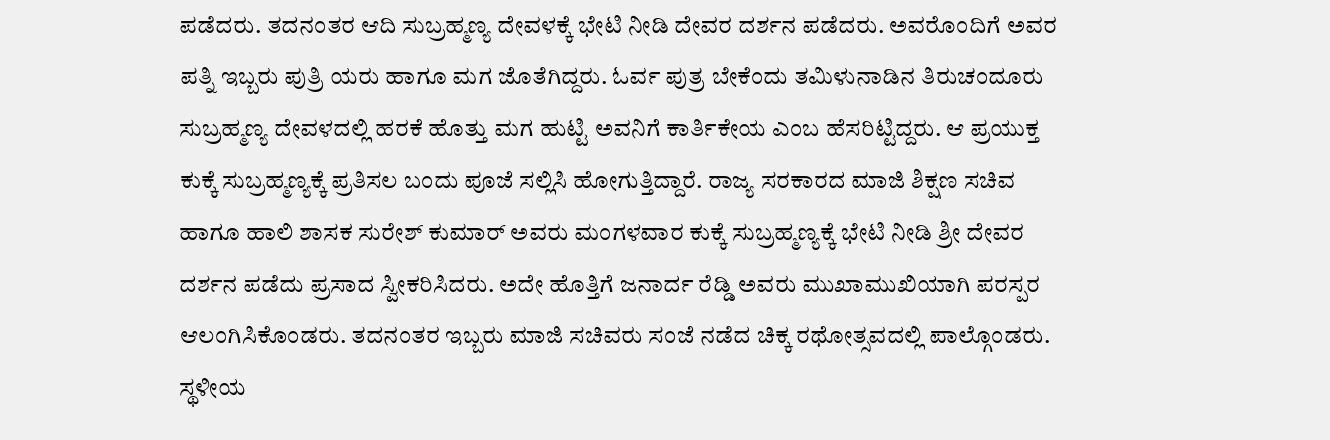ಪಡೆದರು. ತದನಂತರ ಆದಿ ಸುಬ್ರಹ್ಮಣ್ಯ ದೇವಳಕ್ಕೆ ಭೇಟಿ ನೀಡಿ ದೇವರ ದರ್ಶನ ಪಡೆದರು. ಅವರೊಂದಿಗೆ ಅವರ ಪತ್ನಿ ಇಬ್ಬರು ಪುತ್ರಿ ಯರು ಹಾಗೂ ಮಗ ಜೊತೆಗಿದ್ದರು. ಓರ್ವ ಪುತ್ರ ಬೇಕೆಂದು ತಮಿಳುನಾಡಿನ ತಿರುಚಂದೂರು ಸುಬ್ರಹ್ಮಣ್ಯ ದೇವಳದಲ್ಲಿ ಹರಕೆ ಹೊತ್ತು ಮಗ ಹುಟ್ಟಿ ಅವನಿಗೆ ಕಾರ್ತಿಕೇಯ ಎಂಬ ಹೆಸರಿಟ್ಟಿದ್ದರು. ಆ ಪ್ರಯುಕ್ತ ಕುಕ್ಕೆ ಸುಬ್ರಹ್ಮಣ್ಯಕ್ಕೆ ಪ್ರತಿಸಲ ಬಂದು ಪೂಜೆ ಸಲ್ಲಿಸಿ ಹೋಗುತ್ತಿದ್ದಾರೆ. ರಾಜ್ಯ ಸರಕಾರದ ಮಾಜಿ ಶಿಕ್ಷಣ ಸಚಿವ ಹಾಗೂ ಹಾಲಿ ಶಾಸಕ ಸುರೇಶ್ ಕುಮಾರ್ ಅವರು ಮಂಗಳವಾರ ಕುಕ್ಕೆ ಸುಬ್ರಹ್ಮಣ್ಯಕ್ಕೆ ಭೇಟಿ ನೀಡಿ ಶ್ರೀ ದೇವರ ದರ್ಶನ ಪಡೆದು ಪ್ರಸಾದ ಸ್ವೀಕರಿಸಿದರು. ಅದೇ ಹೊತ್ತಿಗೆ ಜನಾರ್ದ ರೆಡ್ಡಿ ಅವರು ಮುಖಾಮುಖಿಯಾಗಿ ಪರಸ್ಪರ ಆಲಂಗಿಸಿಕೊಂಡರು. ತದನಂತರ ಇಬ್ಬರು ಮಾಜಿ ಸಚಿವರು ಸಂಜೆ ನಡೆದ ಚಿಕ್ಕ ರಥೋತ್ಸವದಲ್ಲಿ ಪಾಲ್ಗೊಂಡರು. ಸ್ಥಳೀಯ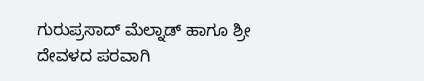ಗುರುಪ್ರಸಾದ್ ಮೆಲ್ನಾಡ್ ಹಾಗೂ ಶ್ರೀ ದೇವಳದ ಪರವಾಗಿ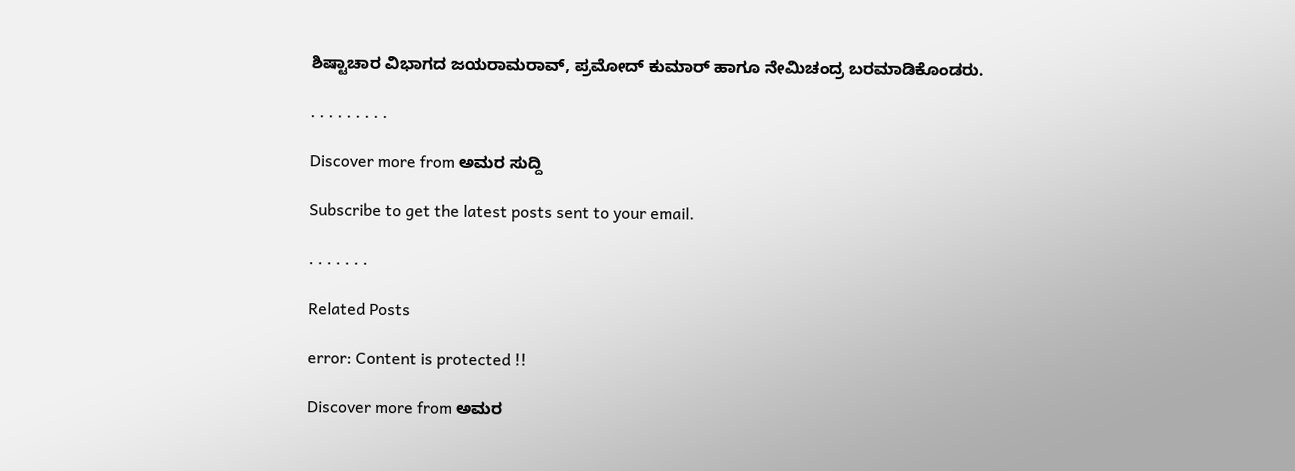ಶಿಷ್ಟಾಚಾರ ವಿಭಾಗದ ಜಯರಾಮರಾವ್, ಪ್ರಮೋದ್ ಕುಮಾರ್ ಹಾಗೂ ನೇಮಿಚಂದ್ರ ಬರಮಾಡಿಕೊಂಡರು.

. . . . . . . . .

Discover more from ಅಮರ ಸುದ್ದಿ

Subscribe to get the latest posts sent to your email.

. . . . . . .

Related Posts

error: Content is protected !!

Discover more from ಅಮರ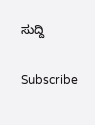ಸುದ್ದಿ

Subscribe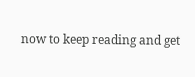now to keep reading and get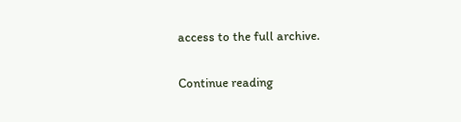access to the full archive.

Continue reading